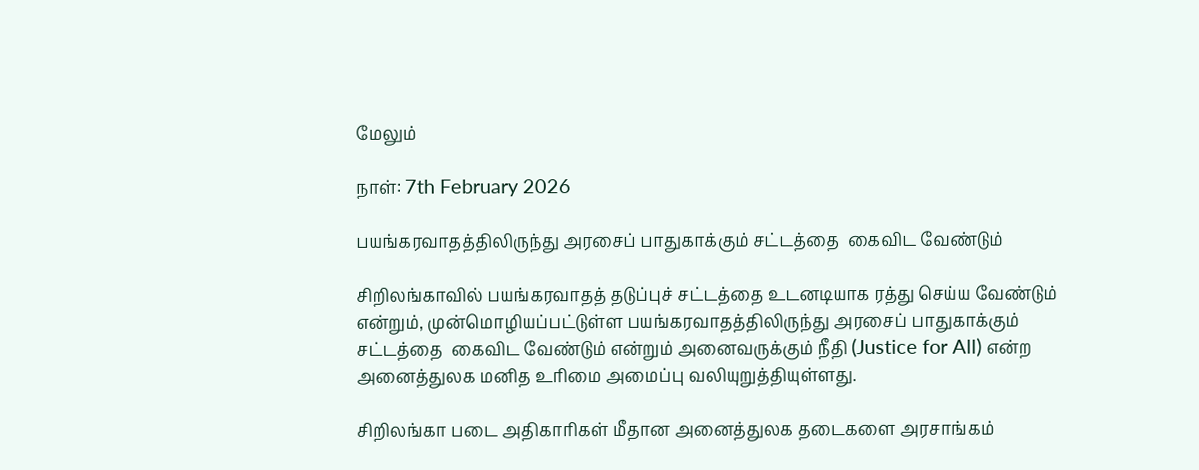மேலும்

நாள்: 7th February 2026

பயங்கரவாதத்திலிருந்து அரசைப் பாதுகாக்கும் சட்டத்தை  கைவிட வேண்டும்

சிறிலங்காவில் பயங்கரவாதத் தடுப்புச் சட்டத்தை உடனடியாக ரத்து செய்ய வேண்டும் என்றும், முன்மொழியப்பட்டுள்ள பயங்கரவாதத்திலிருந்து அரசைப் பாதுகாக்கும் சட்டத்தை  கைவிட வேண்டும் என்றும் அனைவருக்கும் நீதி (Justice for All) என்ற அனைத்துலக மனித உரிமை அமைப்பு வலியுறுத்தியுள்ளது.

சிறிலங்கா படை அதிகாரிகள் மீதான அனைத்துலக தடைகளை அரசாங்கம்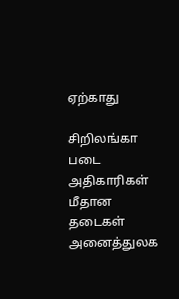ஏற்காது

சிறிலங்கா படை அதிகாரிகள் மீதான தடைகள் அனைத்துலக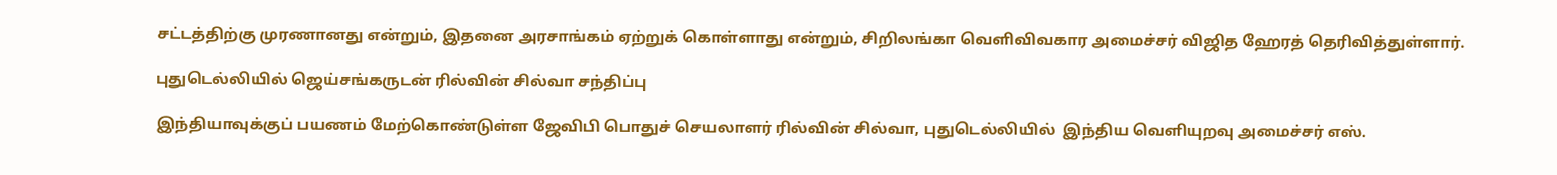சட்டத்திற்கு முரணானது என்றும், இதனை அரசாங்கம் ஏற்றுக் கொள்ளாது என்றும், சிறிலங்கா வெளிவிவகார அமைச்சர் விஜித ஹேரத் தெரிவித்துள்ளார்.

புதுடெல்லியில் ஜெய்சங்கருடன் ரில்வின் சில்வா சந்திப்பு

இந்தியாவுக்குப் பயணம் மேற்கொண்டுள்ள ஜேவிபி பொதுச் செயலாளர் ரில்வின் சில்வா, புதுடெல்லியில்  இந்திய வெளியுறவு அமைச்சர் எஸ்.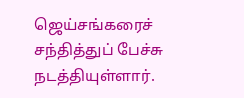ஜெய்சங்கரைச் சந்தித்துப் பேச்சு நடத்தியுள்ளார்.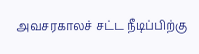அவசரகாலச் சட்ட நீடிப்பிற்கு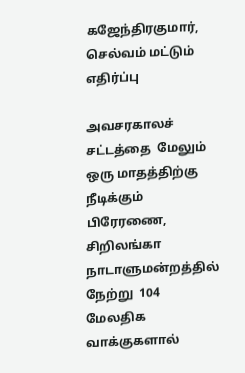கஜேந்திரகுமார், செல்வம் மட்டும் எதிர்ப்பு

அவசரகாலச் சட்டத்தை  மேலும் ஒரு மாதத்திற்கு நீடிக்கும் பிரேரணை, சிறிலங்கா நாடாளுமன்றத்தில் நேற்று  104 மேலதிக வாக்குகளால்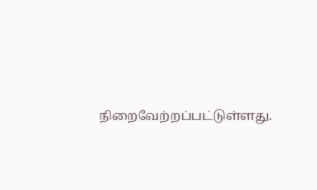நிறைவேற்றப்பட்டுள்ளது.